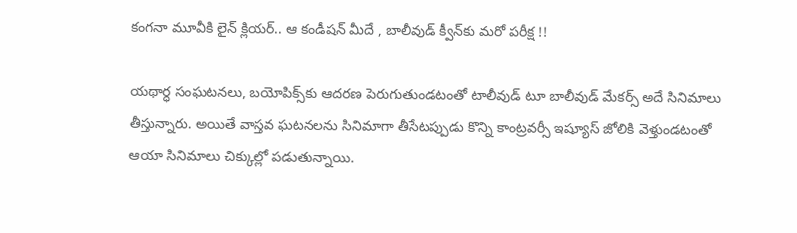కంగనా మూవీకి లైన్ క్లియర్.. ఆ కండీషన్ మీదే , బాలీవుడ్ క్వీన్‌కు మరో పరీక్ష !!

యథార్ధ సంఘటనలు, బయోపిక్స్‌కు ఆదరణ పెరుగుతుండటంతో టాలీవుడ్ టూ బాలీవుడ్ మేకర్స్ అదే సినిమాలు తీస్తున్నారు. అయితే వాస్తవ ఘటనలను సినిమాగా తీసేటప్పుడు కొన్ని కాంట్రవర్సీ ఇష్యూస్ జోలికి వెళ్తుండటంతో ఆయా సినిమాలు చిక్కుల్లో పడుతున్నాయి.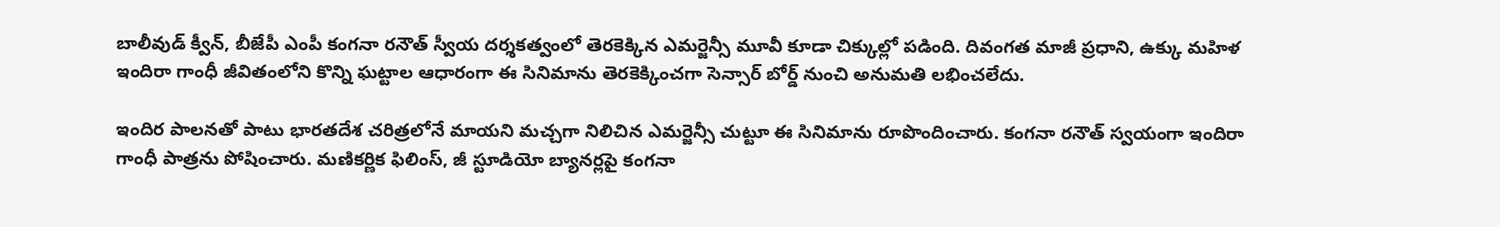బాలీవుడ్ క్వీన్, బీజేపీ ఎంపీ కంగనా రనౌత్ స్వీయ దర్శకత్వంలో తెరకెక్కిన ఎమర్జెన్సీ మూవీ కూడా చిక్కుల్లో పడింది. దివంగత మాజీ ప్రధాని, ఉక్కు మహిళ ఇందిరా గాంధీ జీవితంలోని కొన్ని ఘట్టాల ఆధారంగా ఈ సినిమాను తెరకెక్కించగా సెన్సార్ బోర్డ్ నుంచి అనుమతి లభించలేదు.

ఇందిర పాలనతో పాటు భారతదేశ చరిత్రలోనే మాయని మచ్చగా నిలిచిన ఎమర్జెన్సీ చుట్టూ ఈ సినిమాను రూపొందించారు. కంగనా రనౌత్ స్వయంగా ఇందిరా గాంధీ పాత్రను పోషించారు. మణికర్ణిక ఫిలింస్, జీ స్టూడియో బ్యానర్లపై కంగనా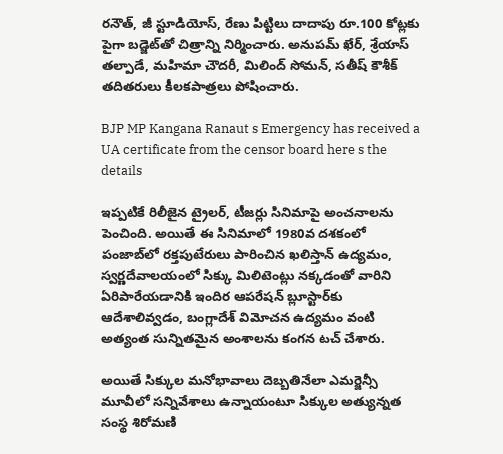రనౌత్, జీ స్టూడియోస్, రేణు పిట్టిలు దాదాపు రూ.100 కోట్లకు పైగా బడ్జెట్‌తో చిత్రాన్ని నిర్మించారు. అనుపమ్ ఖేర్, శ్రేయాస్ తల్పాడే, మహిమా చౌదరీ, మిలింద్ సోమన్, సతీష్ కౌశీక్ తదితరులు కీలకపాత్రలు పోషించారు.

BJP MP Kangana Ranaut s Emergency has received a UA certificate from the censor board here s the details

ఇప్పటికే రిలీజైన ట్రైలర్, టీజర్లు సినిమాపై అంచనాలను పెంచింది. అయితే ఈ సినిమాలో 1980వ దశకంలో పంజాబ్‌లో రక్తపుటేరులు పారించిన ఖలిస్తాన్ ఉద్యమం, స్వర్ణదేవాలయంలో సిక్కు మిలిటెంట్లు నక్కడంతో వారిని ఏరిపారేయడానికి ఇందిర ఆపరేషన్ బ్లూస్టార్‌కు ఆదేశాలివ్వడం, బంగ్లాదేశ్ విమోచన ఉద్యమం వంటి అత్యంత సున్నితమైన అంశాలను కంగన టచ్ చేశారు.

అయితే సిక్కుల మనోభావాలు దెబ్బతినేలా ఎమర్జెన్సీ మూవీలో సన్నివేశాలు ఉన్నాయంటూ సిక్కుల అత్యున్నత సంస్థ శిరోమణి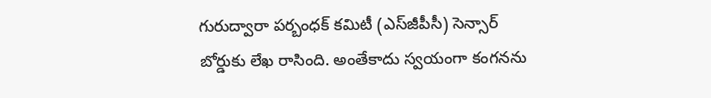గురుద్వారా పర్బంధక్ కమిటీ (ఎస్‌జీపీసీ) సెన్సార్ బోర్డుకు లేఖ రాసింది. అంతేకాదు స్వయంగా కంగనను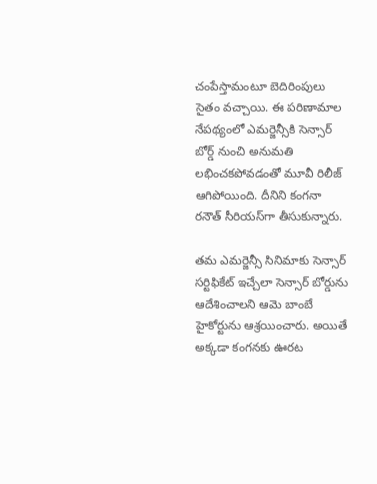చంపేస్తామంటూ బెదిరింపులు సైతం వచ్చాయి. ఈ పరిణామాల నేపథ్యంలో ఎమర్జెన్సీకి సెన్సార్ బోర్డ్ నుంచి అనుమతి లభించకపోవడంతో మూవీ రిలీజ్ ఆగిపోయింది. దీనిని కంగనా రనౌత్ సీరియస్‌గా తీసుకున్నారు.

తమ ఎమర్జెన్సీ సినిమాకు సెన్సార్ సర్టిఫికేట్ ఇచ్చేలా సెన్సార్ బోర్డును ఆదేశించాలని ఆమె బాంబే హైకోర్టును ఆశ్రయించారు. అయితే అక్కడా కంగనకు ఊరట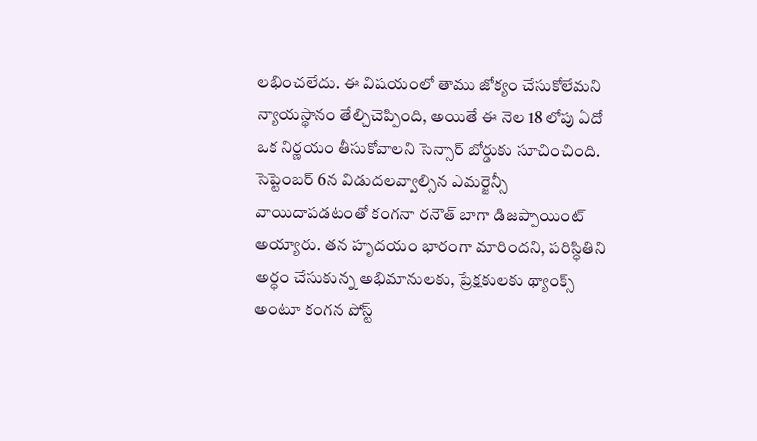లభించలేదు. ఈ విషయంలో తాము జోక్యం చేసుకోలేమని న్యాయస్థానం తేల్చిచెప్పింది, అయితే ఈ నెల 18 లోపు ఏదో ఒక నిర్ణయం తీసుకోవాలని సెన్సార్ బోర్డుకు సూచించింది. సెప్టెంబర్ 6న విడుదలవ్వాల్సిన ఎమర్జెన్సీ వాయిదాపడటంతో కంగనా రనౌత్ బాగా డిజప్పాయింట్ అయ్యారు. తన హృదయం భారంగా మారిందని, పరిస్ధితిని అర్ధం చేసుకున్న అభిమానులకు, ప్రేక్షకులకు థ్యాంక్స్ అంటూ కంగన పోస్ట్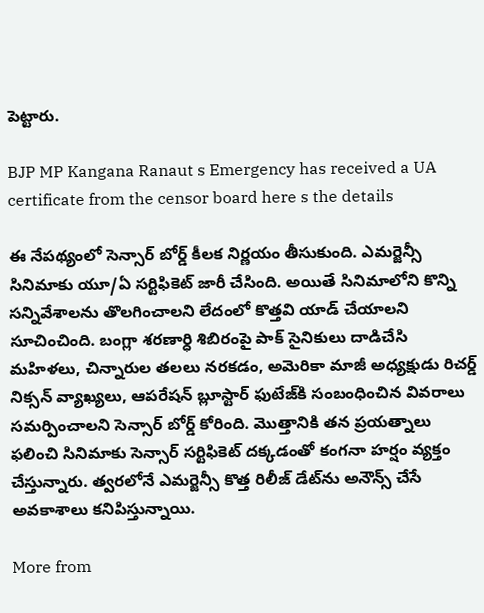పెట్టారు.

BJP MP Kangana Ranaut s Emergency has received a UA certificate from the censor board here s the details

ఈ నేపథ్యంలో సెన్సార్ బోర్డ్ కీలక నిర్ణయం తీసుకుంది. ఎమర్జెన్సీ సినిమాకు యూ/ఏ సర్టిఫికెట్ జారీ చేసింది. అయితే సినిమాలోని కొన్ని సన్నివేశాలను తొలగించాలని లేదంలో కొత్తవి యాడ్ చేయాలని సూచించింది. బంగ్లా శరణార్ధి శిబిరంపై పాక్ సైనికులు దాడిచేసి మహిళలు, చిన్నారుల తలలు నరకడం, అమెరికా మాజీ అధ్యక్షుడు రిచర్డ్ నిక్సన్ వ్యాఖ్యలు, ఆపరేషన్ బ్లూస్టార్ ఫుటేజ్‌కి సంబంధించిన వివరాలు సమర్పించాలని సెన్సార్ బోర్డ్ కోరింది. మొత్తానికి తన ప్రయత్నాలు ఫలించి సినిమాకు సెన్సార్ సర్టిఫికెట్ దక్కడంతో కంగనా హర్షం వ్యక్తం చేస్తున్నారు. త్వరలోనే ఎమర్జెన్సీ కొత్త రిలీజ్ డేట్‌ను అనౌన్స్ చేసే అవకాశాలు కనిపిస్తున్నాయి.

More from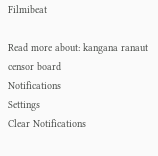Filmibeat

Read more about: kangana ranaut censor board
Notifications
Settings
Clear Notifications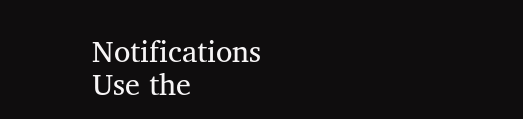Notifications
Use the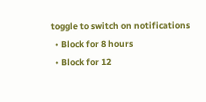toggle to switch on notifications
  • Block for 8 hours
  • Block for 12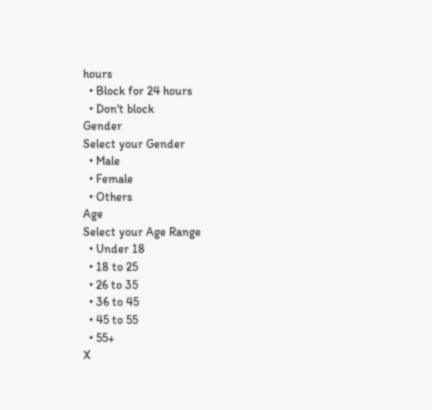hours
  • Block for 24 hours
  • Don't block
Gender
Select your Gender
  • Male
  • Female
  • Others
Age
Select your Age Range
  • Under 18
  • 18 to 25
  • 26 to 35
  • 36 to 45
  • 45 to 55
  • 55+
X